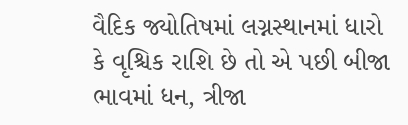વૈદિક જ્યોતિષમાં લગ્નસ્થાનમાં ધારો કે વૃશ્ચિક રાશિ છે તો એ પછી બીજા ભાવમાં ધન, ત્રીજા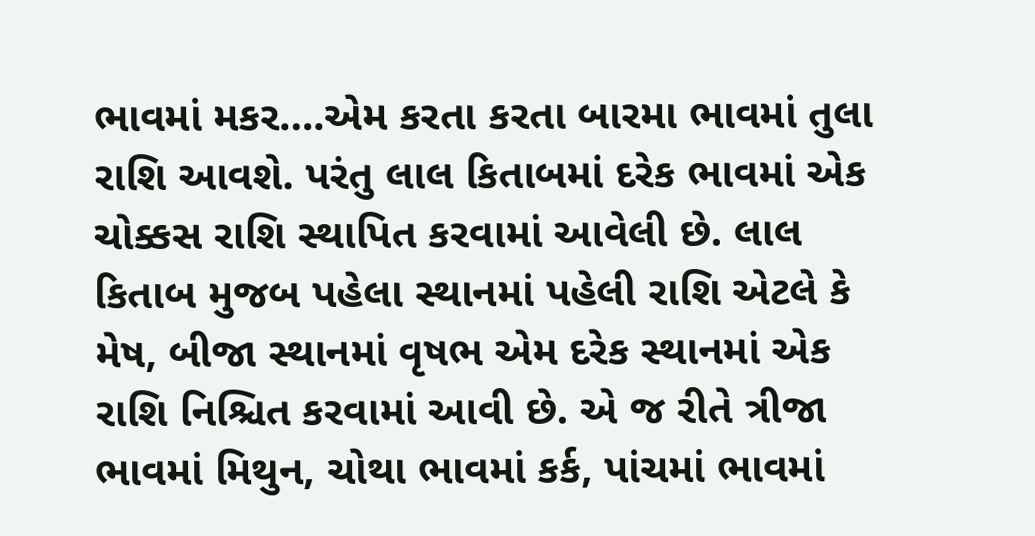ભાવમાં મકર….એમ કરતા કરતા બારમા ભાવમાં તુલા રાશિ આવશે. પરંતુ લાલ કિતાબમાં દરેક ભાવમાં એક ચોક્કસ રાશિ સ્થાપિત કરવામાં આવેલી છે. લાલ કિતાબ મુજબ પહેલા સ્થાનમાં પહેલી રાશિ એટલે કે મેષ, બીજા સ્થાનમાં વૃષભ એમ દરેક સ્થાનમાં એક રાશિ નિશ્ચિત કરવામાં આવી છે. એ જ રીતે ત્રીજા ભાવમાં મિથુન, ચોથા ભાવમાં કર્ક, પાંચમાં ભાવમાં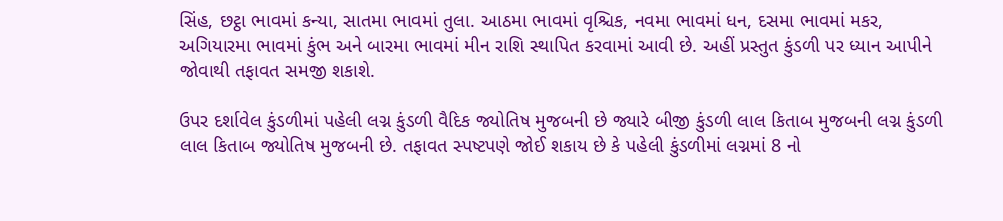સિંહ, છટ્ઠા ભાવમાં કન્યા, સાતમા ભાવમાં તુલા. આઠમા ભાવમાં વૃશ્ચિક, નવમા ભાવમાં ધન, દસમા ભાવમાં મકર, અગિયારમા ભાવમાં કુંભ અને બારમા ભાવમાં મીન રાશિ સ્થાપિત કરવામાં આવી છે. અહીં પ્રસ્તુત કુંડળી પર ધ્યાન આપીને જોવાથી તફાવત સમજી શકાશે.

ઉપર દર્શાવેલ કુંડળીમાં પહેલી લગ્ન કુંડળી વૈદિક જ્યોતિષ મુજબની છે જ્યારે બીજી કુંડળી લાલ કિતાબ મુજબની લગ્ન કુંડળી લાલ કિતાબ જ્યોતિષ મુજબની છે. તફાવત સ્પષ્ટપણે જોઈ શકાય છે કે પહેલી કુંડળીમાં લગ્નમાં 8 નો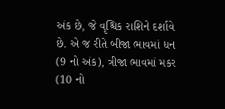અંક છે, જે વૃશ્ચિક રાશિને દર્શાવે છે. એ જ રીતે બીજા ભાવમાં ધન (9 નો અંક), ત્રીજા ભાવમાં મકર (10 નો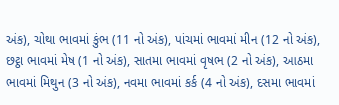અંક), ચોથા ભાવમાં કુંભ (11 નો અંક), પાંચમાં ભાવમાં મીન (12 નો અંક), છટ્ઠા ભાવમાં મેષ (1 નો અંક), સાતમા ભાવમાં વૃષભ (2 નો અંક), આઠમા ભાવમાં મિથુન (3 નો અંક), નવમા ભાવમાં કર્ક (4 નો અંક), દસમા ભાવમાં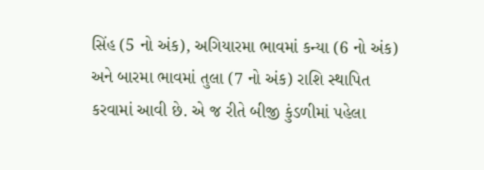સિંહ (5 નો અંક), અગિયારમા ભાવમાં કન્યા (6 નો અંક) અને બારમા ભાવમાં તુલા (7 નો અંક) રાશિ સ્થાપિત કરવામાં આવી છે. એ જ રીતે બીજી કુંડળીમાં પહેલા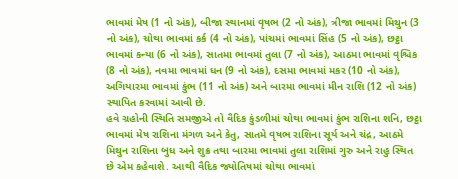ભાવમાં મેષ (1 નો અંક), બીજા સ્થાનમાં વૃષભ (2 નો અંક), ત્રીજા ભાવમાં મિથુન (3 નો અંક), ચોથા ભાવમાં કર્ક (4 નો અંક), પાંચમાં ભાવમાં સિંહ (5 નો અંક), છટ્ઠા ભાવમાં કન્યા (6 નો અંક), સાતમા ભાવમાં તુલા (7 નો અંક), આઠમા ભાવમાં વૃશ્ચિક (8 નો અંક), નવમા ભાવમાં ધન (9 નો અંક), દસમા ભાવમાં મકર (10 નો અંક), અગિયારમા ભાવમાં કુંભ (11 નો અંક) અને બારમા ભાવમાં મીન રાશિ (12 નો અંક) સ્થાપિત કરવામાં આવી છે.
હવે ગ્રહોની સ્થિતિ સમજીએ તો વૈદિક કુંડળીમાં ચોથા ભાવમાં કુંભ રાશિના શનિ, છટ્ઠા ભાવમાં મેષ રાશિના મંગળ અને કેતુ, સાતમે વૃષભ રાશિના સૂર્ય અને ચંદ્ર, આઠમે મિથુન રાશિના બુધ અને શુક્ર તથા બારમા ભાવમાં તુલા રાશિમાં ગુરુ અને રાહુ સ્થિત છે એમ કહેવાશે. આથી વૈદિક જ્યોતિષમાં ચોથા ભાવમાં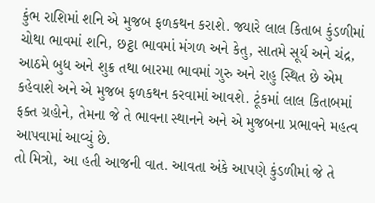કુંભ રાશિમાં શનિ એ મુજબ ફળકથન કરાશે. જ્યારે લાલ કિતાબ કુંડળીમાં ચોથા ભાવમાં શનિ, છટ્ઠા ભાવમાં મંગળ અને કેતુ, સાતમે સૂર્ય અને ચંદ્ર, આઠમે બુધ અને શુક્ર તથા બારમા ભાવમાં ગુરુ અને રાહુ સ્થિત છે એમ કહેવાશે અને એ મુજબ ફળકથન કરવામાં આવશે. ટૂંકમાં લાલ કિતાબમાં ફક્ત ગ્રહોને, તેમના જે તે ભાવના સ્થાનને અને એ મુજબના પ્રભાવને મહત્વ આપવામાં આવ્યું છે.
તો મિત્રો, આ હતી આજની વાત. આવતા અંકે આપણે કુંડળીમાં જે તે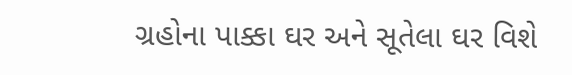ગ્રહોના પાક્કા ઘર અને સૂતેલા ઘર વિશે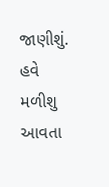જાણીશું.
હવે મળીશુ આવતા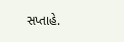સપ્તાહે.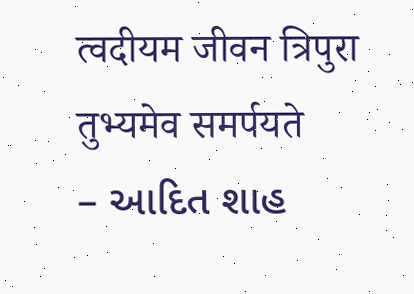त्वदीयम जीवन त्रिपुरा तुभ्यमेव समर्पयते
– આદિત શાહ